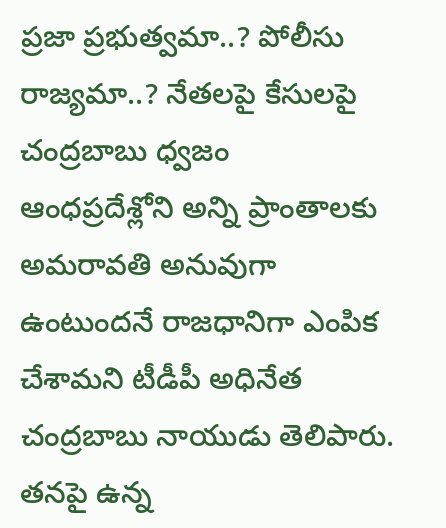ప్రజా ప్రభుత్వమా..? పోలీసు రాజ్యమా..? నేతలపై కేసులపై చంద్రబాబు ధ్వజం
ఆంధప్రదేశ్లోని అన్ని ప్రాంతాలకు అమరావతి అనువుగా ఉంటుందనే రాజధానిగా ఎంపిక చేశామని టీడీపీ అధినేత చంద్రబాబు నాయుడు తెలిపారు. తనపై ఉన్న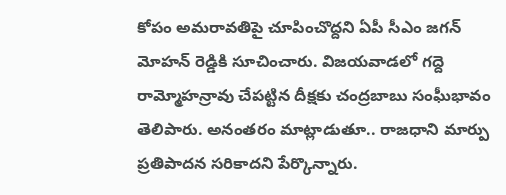కోపం అమరావతిపై చూపించొద్దని ఏపీ సీఎం జగన్ మోహన్ రెడ్డికి సూచించారు. విజయవాడలో గద్దె రామ్మోహన్రావు చేపట్టిన దీక్షకు చంద్రబాబు సంఘీభావం తెలిపారు. అనంతరం మాట్లాడుతూ.. రాజధాని మార్పు ప్రతిపాదన సరికాదని పేర్కొన్నారు.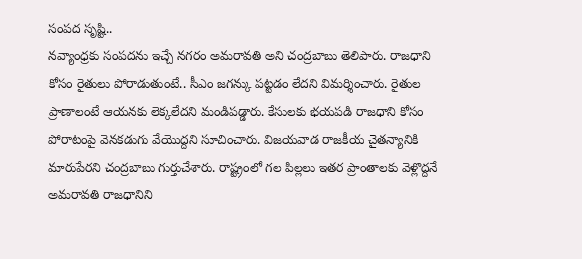సంపద సృష్టి..
నవ్యాంధ్రకు సంపదను ఇచ్చే నగరం అమరావతి అని చంద్రబాబు తెలిపారు. రాజధాని కోసం రైతులు పోరాడుతుంటే.. సీఎం జగన్కు పట్టడం లేదని విమర్శించారు. రైతుల ప్రాణాలంటే ఆయనకు లెక్కలేదని మండిపడ్డారు. కేసులకు భయపడి రాజధాని కోసం పోరాటంపై వెనకడుగు వేయొద్దని సూచించారు. విజయవాడ రాజకీయ చైతన్యానికి మారుపేరని చంద్రబాబు గుర్తుచేశారు. రాష్ట్రంలో గల పిల్లలు ఇతర ప్రాంతాలకు వెళ్లొద్దనే అమరావతి రాజధానిని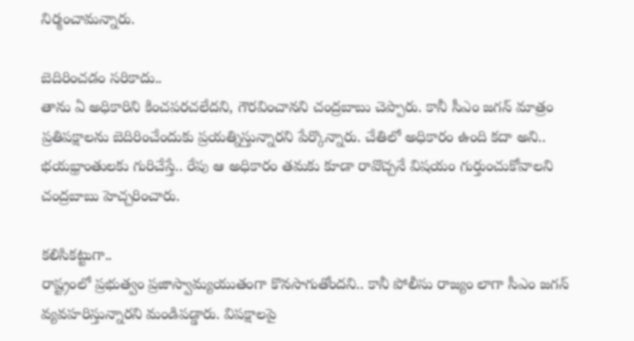నిర్మంచామన్నారు.

బెదిరించడం సరికాదు..
తాను ఏ అధికారిని కించపరచలేదని, గౌరవించానని చంద్రబాబు చెప్పారు. కానీ సీఎం జగన్ మాత్రం ప్రతిపక్షాలను బెదిరించేందుకు ప్రయత్నిస్తున్నారని పేర్కొన్నారు. చేతిలో అధికారం ఉంది కదా అని.. భయభ్రాంతులకు గురిచేస్తే.. రేపు ఆ అధికారం తమకు కూడా రావొచ్చనే విషయం గుర్తుంచుకోవాలని చంద్రబాబు హెచ్చరించారు.

కలిసికట్టుగా..
రాష్ట్రంలో ప్రభుత్వం ప్రజాస్వామ్యయుతంగా కొనసాగుతోందని.. కానీ పోలీసు రాజ్యం లాగా సీఎం జగన్ వ్యవహరిస్తున్నారని మండిపడ్డారు. విపక్షాలపై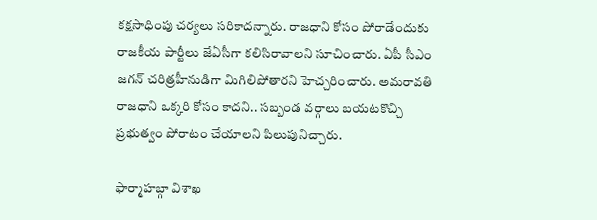కక్షసాధింపు చర్యలు సరికాదన్నారు. రాజధాని కోసం పోరాడేందుకు రాజకీయ పార్టీలు జేఏసీగా కలిసిరావాలని సూచించారు. ఏపీ సీఎం జగన్ చరిత్రహీనుడిగా మిగిలిపోతారని హెచ్చరించారు. అమరావతి రాజధాని ఒక్కరి కోసం కాదని.. సబ్బండ వర్గాలు బయటకొచ్చి ప్రభుత్వం పోరాటం చేయాలని పిలుపునిచ్చారు.

ఫార్మాహబ్గా విశాఖ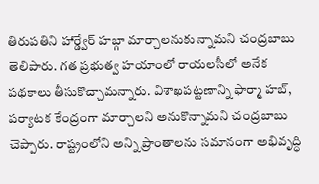తిరుపతిని హార్డ్వేర్ హబ్గా మార్చాలనుకున్నామని చంద్రబాబు తెలిపారు. గత ప్రభుత్వ హయాంలో రాయలసీలో అనేక పథకాలు తీసుకొచ్చామన్నారు. విశాఖపట్టణాన్ని ఫార్మా హబ్, పర్యాటక కేంద్రంగా మార్చాలని అనుకొన్నామని చంద్రబాబు చెప్పారు. రాష్ట్రంలోని అన్ని ప్రాంతాలను సమానంగా అభివృద్ధి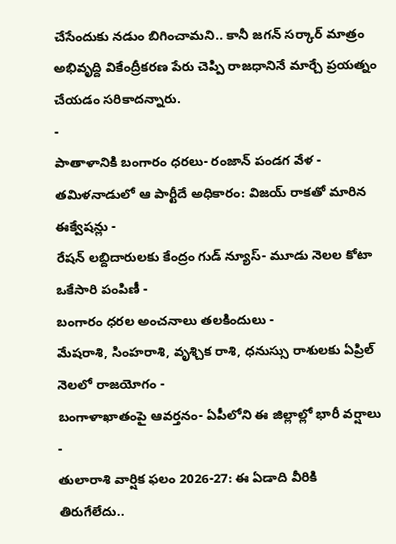చేసేందుకు నడుం బిగించామని.. కానీ జగన్ సర్కార్ మాత్రం అభివృద్ది వికేంద్రీకరణ పేరు చెప్పి రాజధానినే మార్చే ప్రయత్నం చేయడం సరికాదన్నారు.
-
పాతాళానికి బంగారం ధరలు- రంజాన్ పండగ వేళ -
తమిళనాడులో ఆ పార్టీదే అధికారం: విజయ్ రాకతో మారిన ఈక్వేషన్లు -
రేషన్ లబ్దిదారులకు కేంద్రం గుడ్ న్యూస్- మూడు నెలల కోటా ఒకేసారి పంపిణీ -
బంగారం ధరల అంచనాలు తలకిందులు -
మేషరాశి, సింహరాశి, వృశ్చిక రాశి, ధనుస్సు రాశులకు ఏప్రిల్ నెలలో రాజయోగం -
బంగాళాఖాతంపై ఆవర్తనం- ఏపీలోని ఈ జిల్లాల్లో భారీ వర్షాలు -
తులారాశి వార్షిక ఫలం 2026-27: ఈ ఏడాది వీరికి తిరుగేలేదు..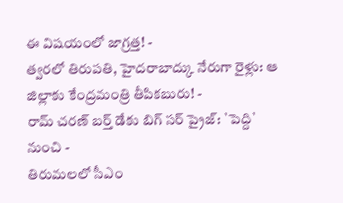ఈ విషయంలో జాగ్రత్త! -
త్వరలో తిరుపతి, హైదరాబాద్కు నేరుగా రైళ్లు: ఆ జిల్లాకు కేంద్రమంత్రి తీపికబురు! -
రామ్ చరణ్ బర్త్ డేకు బిగ్ సర్ ప్రైజ్: `పెద్ది` నుంచి -
తిరుమలలో సీఎం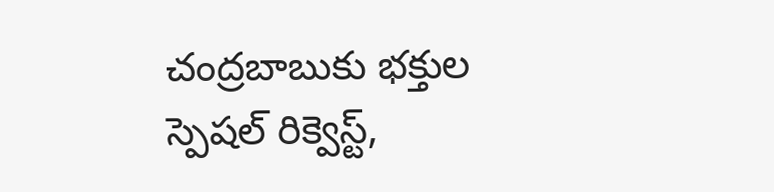చంద్రబాబుకు భక్తుల స్పెషల్ రిక్వెస్ట్,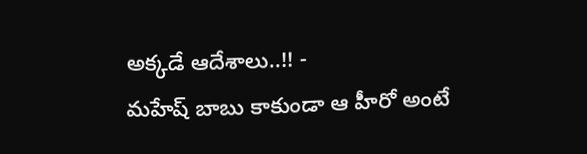అక్కడే ఆదేశాలు..!! -
మహేష్ బాబు కాకుండా ఆ హీరో అంటే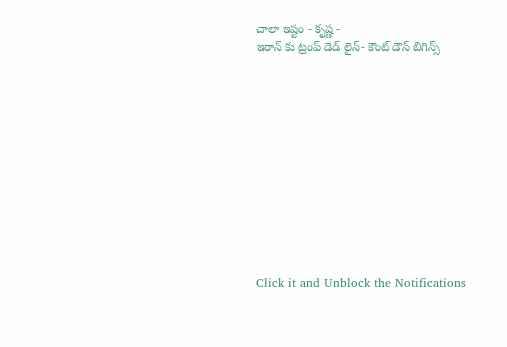చాలా ఇష్టం - కృష్ణ -
ఇరాన్ కు ట్రంప్ డెడ్ లైన్- కౌంట్ డౌన్ బిగిన్స్












Click it and Unblock the Notifications